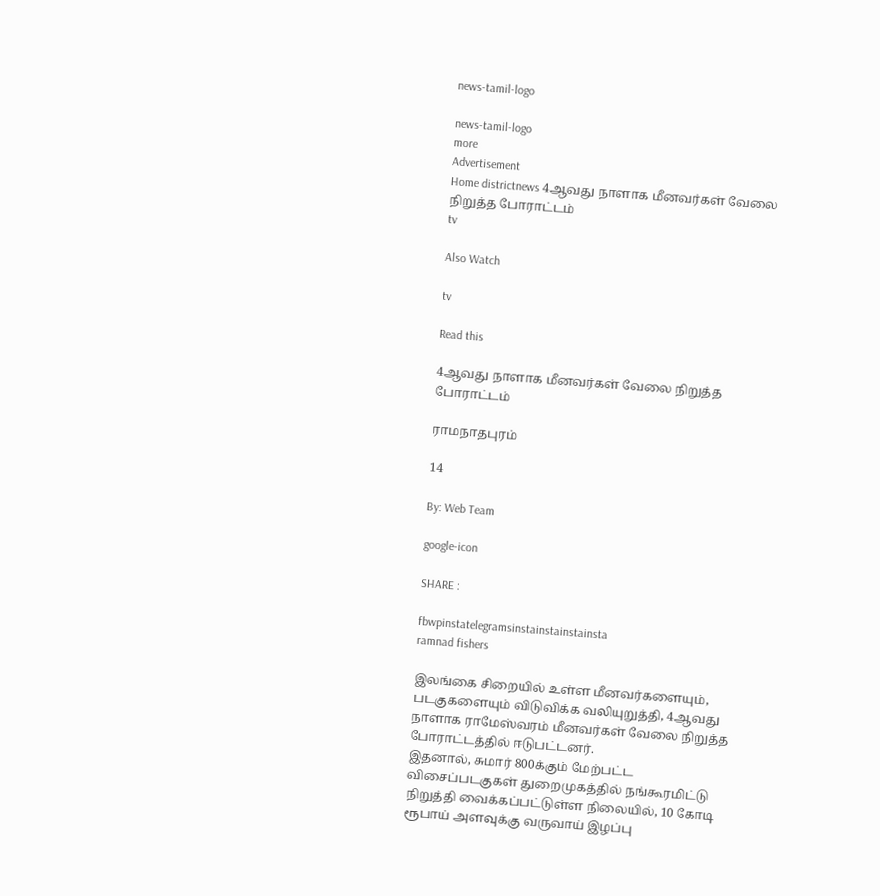news-tamil-logo

news-tamil-logo
more
Advertisement
Home districtnews 4ஆவது நாளாக மீனவர்கள் வேலை நிறுத்த போராட்டம்
tv

Also Watch

tv

Read this

4ஆவது நாளாக மீனவர்கள் வேலை நிறுத்த போராட்டம்

ராமநாதபுரம்

14

By: Web Team

google-icon

SHARE :

fbwpinstatelegramsinstainstainstainsta
ramnad fishers

இலங்கை சிறையில் உள்ள மீனவர்களையும், படகுகளையும் விடுவிக்க வலியுறுத்தி, 4ஆவது நாளாக ராமேஸ்வரம் மீனவர்கள் வேலை நிறுத்த போராட்டத்தில் ஈடுபட்டனர்.
இதனால், சுமார் 800க்கும் மேற்பட்ட விசைப்படகுகள் துறைமுகத்தில் நங்கூரமிட்டு நிறுத்தி வைக்கப்பட்டுள்ள நிலையில், 10 கோடி ரூபாய் அளவுக்கு வருவாய் இழப்பு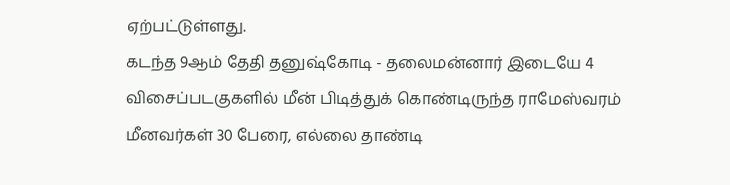ஏற்பட்டுள்ளது.
கடந்த 9ஆம் தேதி தனுஷ்கோடி - தலைமன்னார் இடையே 4 விசைப்படகுகளில் மீன் பிடித்துக் கொண்டிருந்த ராமேஸ்வரம் மீனவர்கள் 30 பேரை, எல்லை தாண்டி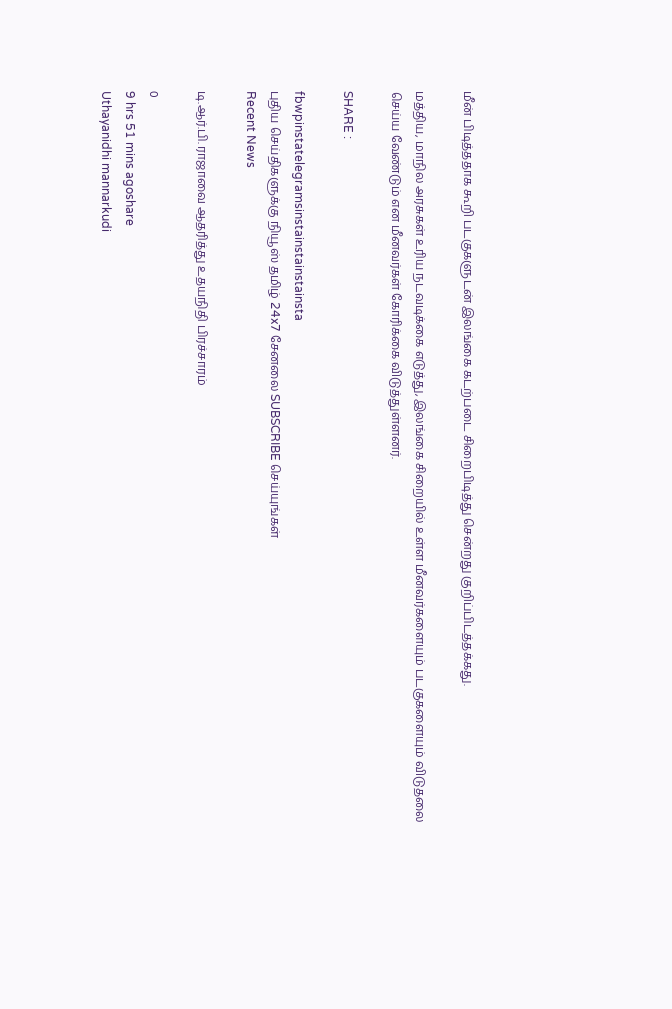மீன் பிடித்ததாக கூறி படகுகளுடன் இலங்கை கடற்படை சிறைபிடித்து சென்றது குறிப்பிடத்தக்கது.

மத்திய, மாநில அரசுகள் உரிய நடவடிக்கை எடுத்து, இலங்கை சிறையில் உள்ள மீனவர்களையும் படகுகளையும் விடுதலை செய்ய வேண்டும் என மீனவர்கள் கோரிக்கை விடுத்துள்ளனர்.

SHARE :

fbwpinstatelegramsinstainstainstainsta
புதிய செய்திகளுக்கு நியூஸ் தமிழ் 24x7 சேனலை SUBSCRIBE செய்யுங்கள்
Recent News

டி.ஆர்.பி. ராஜாவை ஆதரித்து உதயநிதி பிரச்சாரம்

0
9 hrs 51 mins agoshare
Uthayanidhi mannarkudi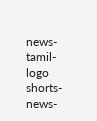news-tamil-logo
shorts-news-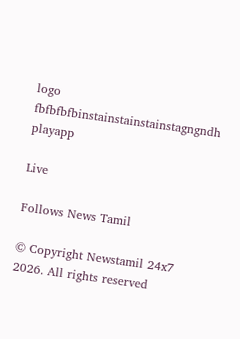logo
fbfbfbfbinstainstainstainstagngndh
playapp

Live

Follows News Tamil

© Copyright Newstamil 24x7 2026. All rights reserved